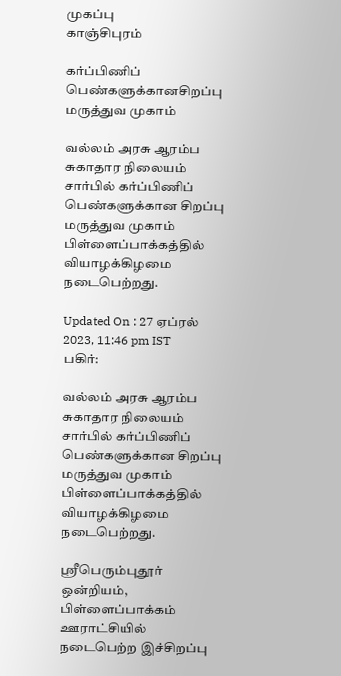முகப்பு
காஞ்சிபுரம்

கர்ப்பிணிப் பெண்களுக்கானசிறப்பு மருத்துவ முகாம்

வல்லம் அரசு ஆரம்ப சுகாதார நிலையம் சார்பில் கர்ப்பிணிப் பெண்களுக்கான சிறப்பு மருத்துவ முகாம் பிள்ளைப்பாக்கத்தில் வியாழக்கிழமை நடைபெற்றது.

Updated On : 27 ஏப்ரல் 2023, 11:46 pm IST
பகிர்:

வல்லம் அரசு ஆரம்ப சுகாதார நிலையம் சார்பில் கர்ப்பிணிப் பெண்களுக்கான சிறப்பு மருத்துவ முகாம் பிள்ளைப்பாக்கத்தில் வியாழக்கிழமை நடைபெற்றது.

ஸ்ரீபெரும்புதூர் ஒன்றியம், பிள்ளைப்பாக்கம் ஊராட்சியில் நடைபெற்ற இச்சிறப்பு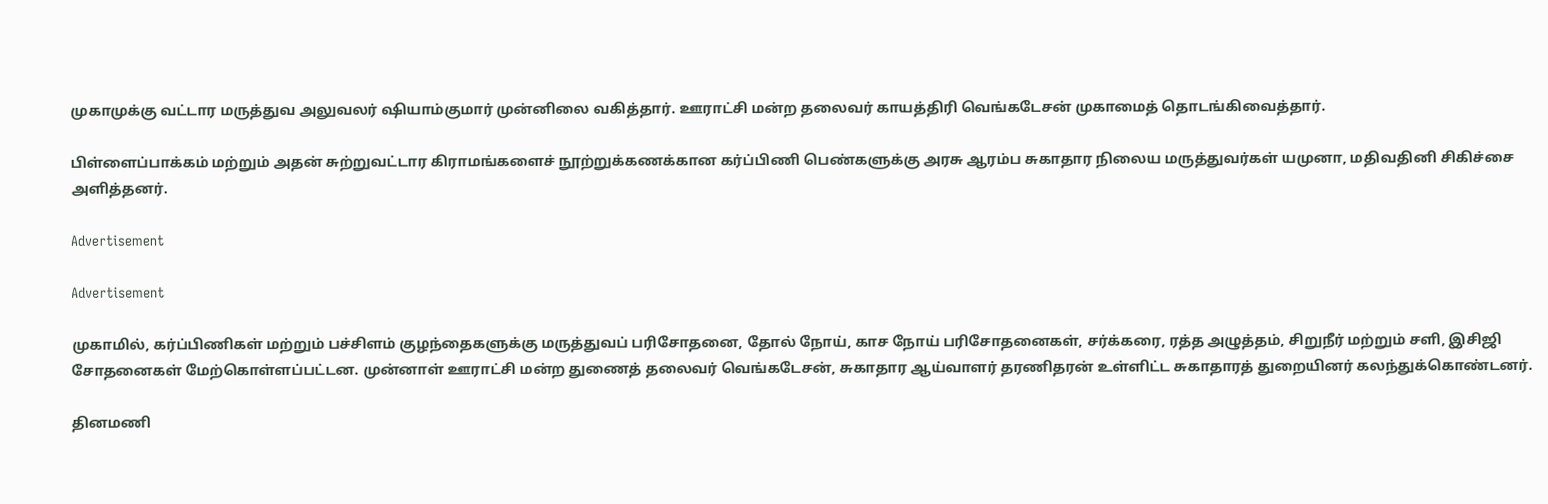முகாமுக்கு வட்டார மருத்துவ அலுவலர் ஷியாம்குமார் முன்னிலை வகித்தார். ஊராட்சி மன்ற தலைவர் காயத்திரி வெங்கடேசன் முகாமைத் தொடங்கிவைத்தார்.

பிள்ளைப்பாக்கம் மற்றும் அதன் சுற்றுவட்டார கிராமங்களைச் நூற்றுக்கணக்கான கர்ப்பிணி பெண்களுக்கு அரசு ஆரம்ப சுகாதார நிலைய மருத்துவர்கள் யமுனா, மதிவதினி சிகிச்சை அளித்தனர்.

Advertisement

Advertisement

முகாமில், கர்ப்பிணிகள் மற்றும் பச்சிளம் குழந்தைகளுக்கு மருத்துவப் பரிசோதனை, தோல் நோய், காச நோய் பரிசோதனைகள், சர்க்கரை, ரத்த அழுத்தம், சிறுநீர் மற்றும் சளி, இசிஜி சோதனைகள் மேற்கொள்ளப்பட்டன. முன்னாள் ஊராட்சி மன்ற துணைத் தலைவர் வெங்கடேசன், சுகாதார ஆய்வாளர் தரணிதரன் உள்ளிட்ட சுகாதாரத் துறையினர் கலந்துக்கொண்டனர்.

தினமணி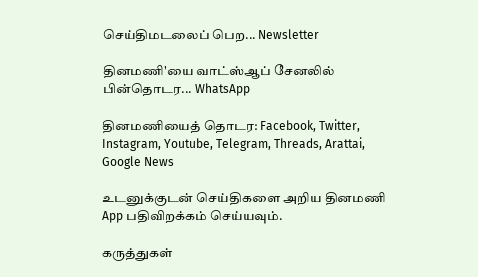செய்திமடலைப் பெற... Newsletter

தினமணி'யை வாட்ஸ்ஆப் சேனலில் பின்தொடர... WhatsApp

தினமணியைத் தொடர: Facebook, Twitter, Instagram, Youtube, Telegram, Threads, Arattai, Google News

உடனுக்குடன் செய்திகளை அறிய தினமணி App பதிவிறக்கம் செய்யவும்.

கருத்துகள்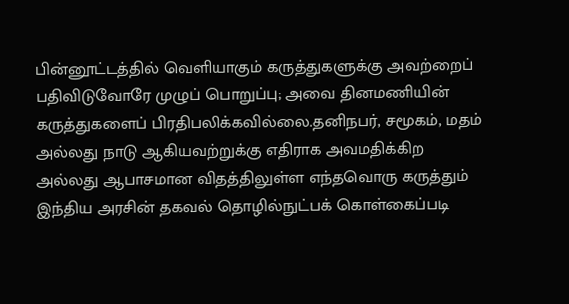பின்னூட்டத்தில் வெளியாகும் கருத்துகளுக்கு அவற்றைப் பதிவிடுவோரே முழுப் பொறுப்பு; அவை தினமணியின் கருத்துகளைப் பிரதிபலிக்கவில்லை.தனிநபர், சமூகம், மதம் அல்லது நாடு ஆகியவற்றுக்கு எதிராக அவமதிக்கிற அல்லது ஆபாசமான விதத்திலுள்ள எந்தவொரு கருத்தும் இந்திய அரசின் தகவல் தொழில்நுட்பக் கொள்கைப்படி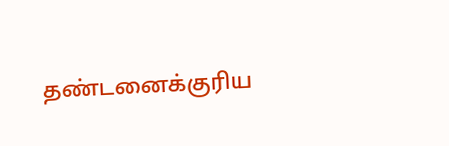தண்டனைக்குரிய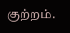குற்றம்.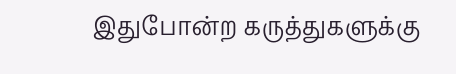இதுபோன்ற கருத்துகளுக்கு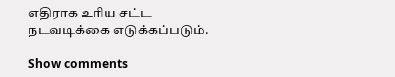எதிராக உரிய சட்ட நடவடிக்கை எடுக்கப்படும்.

Show comments